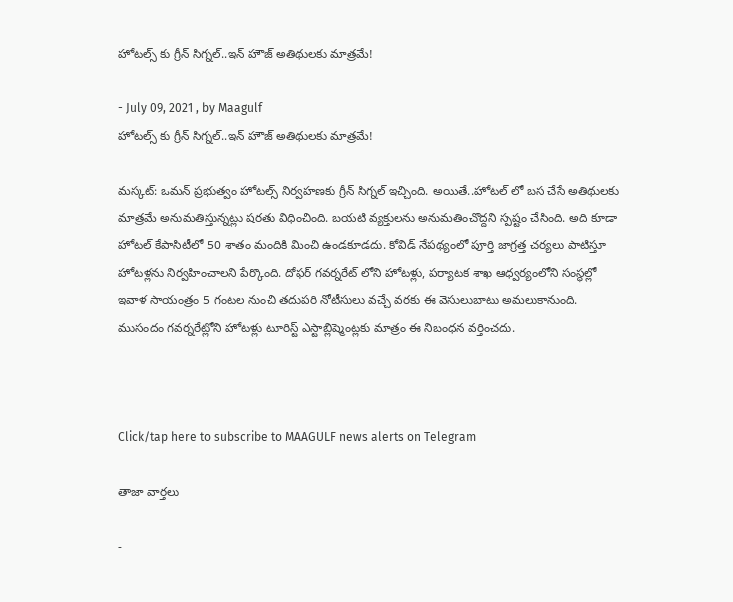హోటల్స్ కు గ్రీన్ సిగ్నల్..ఇన్ హౌజ్ అతిథులకు మాత్రమే!

- July 09, 2021 , by Maagulf
హోటల్స్ కు గ్రీన్ సిగ్నల్..ఇన్ హౌజ్ అతిథులకు మాత్రమే!

మస్కట్: ఒమన్ ప్రభుత్వం హోటల్స్ నిర్వహణకు గ్రీన్ సిగ్నల్ ఇచ్చింది. అయితే..హోటల్ లో బస చేసే అతిథులకు మాత్రమే అనుమతిస్తున్నట్లు షరతు విధించింది. బయటి వ్యక్తులను అనుమతించొద్దని స్పష్టం చేసింది. అది కూడా హోటల్ కేపాసిటీలో 50 శాతం మందికి మించి ఉండకూడదు. కోవిడ్ నేపథ్యంలో పూర్తి జాగ్రత్త చర్యలు పాటిస్తూ హోటళ్లను నిర్వహించాలని పేర్కొంది. దోఫర్ గవర్నరేట్ లోని హోటళ్లు, పర్యాటక శాఖ ఆధ్వర్యంలోని సంస్థల్లో ఇవాళ సాయంత్రం 5 గంటల నుంచి తదుపరి నోటీసులు వచ్చే వరకు ఈ వెసులుబాటు అమలుకానుంది. ముసందం గవర్నరేట్లోని హోటళ్లు టూరిస్ట్ ఎస్టాబ్లిష్మెంట్లకు మాత్రం ఈ నిబంధన వర్తించదు.



Click/tap here to subscribe to MAAGULF news alerts on Telegram

తాజా వార్తలు

-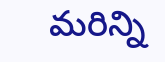మరిన్ని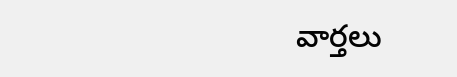వార్తలు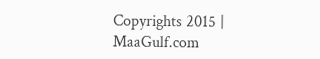Copyrights 2015 | MaaGulf.com